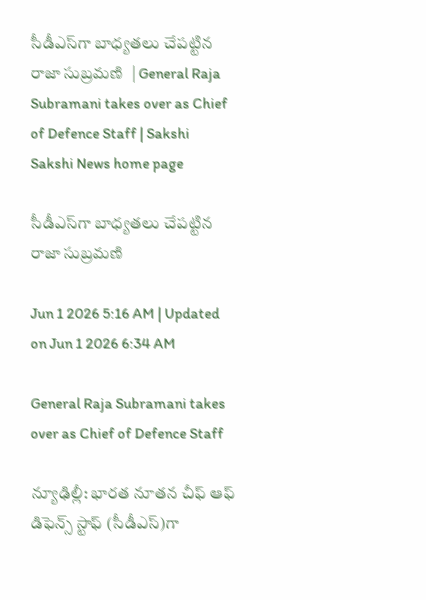సీడీఎస్‌గా బాధ్యతలు చేపట్టిన రాజా సుబ్రమణి  | General Raja Subramani takes over as Chief of Defence Staff | Sakshi
Sakshi News home page

సీడీఎస్‌గా బాధ్యతలు చేపట్టిన రాజా సుబ్రమణి

Jun 1 2026 5:16 AM | Updated on Jun 1 2026 6:34 AM

General Raja Subramani takes over as Chief of Defence Staff

న్యూఢిల్లీ: భారత నూతన చీఫ్‌ ఆఫ్‌ డిఫెన్స్‌ స్టాఫ్‌ (సీడీఎస్‌)గా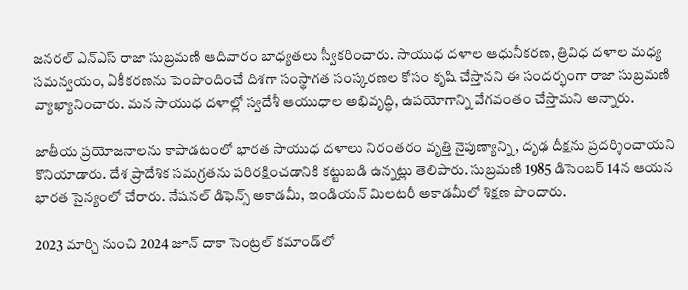జనరల్‌ ఎన్‌ఎస్‌ రాజా సుబ్రమణి ఆదివారం బాధ్యతలు స్వీకరించారు. సాయుధ దళాల ఆధునీకరణ, త్రివిధ దళాల మధ్య సమన్వయం, ఏకీకరణను పెంపొందించే దిశగా సంస్థాగత సంస్కరణల కోసం కృషి చేస్తానని ఈ సందర్భంగా రాజా సుబ్రమణి వ్యాఖ్యానించారు. మన సాయుధ దళాల్లో స్వదేశీ ఆయుధాల అభివృద్ధి, ఉపయోగాన్ని వేగవంతం చేస్తామని అన్నారు.

జాతీయ ప్రయోజనాలను కాపాడటంలో భారత సాయుధ దళాలు నిరంతరం వృత్తి నైపుణ్యాన్ని, దృఢ దీక్షను ప్రదర్శించాయని కొనియాడారు. దేశ ప్రాదేశిక సమగ్రతను పరిరక్షించడానికి కట్టుబడి ఉన్నట్లు తెలిపారు. సుబ్రమణి 1985 డిసెంబర్‌ 14న ఆయన భారత సైన్యంలో చేరారు. నేషనల్‌ డిఫెన్స్‌ అకాడమీ, ఇండియన్‌ మిలటరీ అకాడమీలో శిక్షణ పొందారు.

2023 మార్చి నుంచి 2024 జూన్‌ దాకా సెంట్రల్‌ కమాండ్‌లో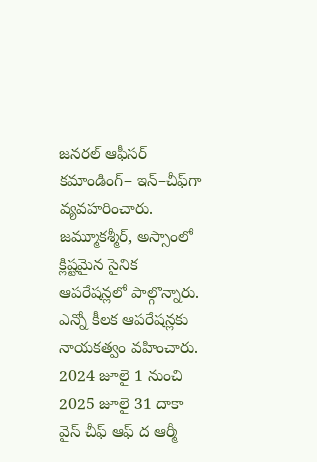జనరల్‌ ఆఫీసర్‌ కమాండింగ్‌– ఇన్‌–చీఫ్‌గా వ్యవహరించారు. జమ్మూకశ్మీర్, అస్సాంలో క్లిష్టమైన సైనిక ఆపరేషన్లలో పాల్గొన్నారు. ఎన్నో కీలక ఆపరేషన్లకు నాయకత్వం వహించారు. 2024 జూలై 1 నుంచి 2025 జూలై 31 దాకా వైస్‌ చీఫ్‌ ఆఫ్‌ ద ఆర్మీ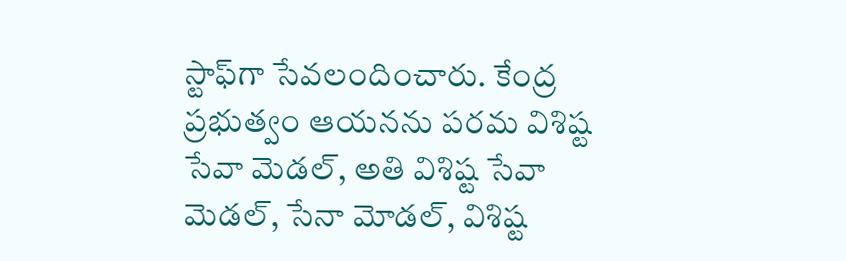స్టాఫ్‌గా సేవలందించారు. కేంద్ర ప్రభుత్వం ఆయనను పరమ విశిష్ట సేవా మెడల్, అతి విశిష్ట సేవా మెడల్, సేనా మోడల్, విశిష్ట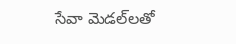సేవా మెడల్‌లతో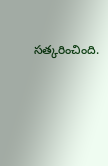సత్కరించింది.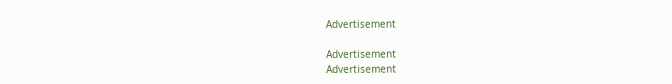Advertisement

Advertisement
Advertisement